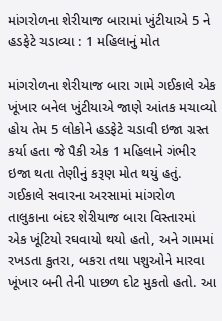માંગરોળના શેરીયાજ બારામાં ખુંટીયાએ 5 ને હડફેટે ચડાવ્યા : 1 મહિલાનું મોત

માંગરોળના શેરીયાજ બારા ગામે ગઈકાલે એક ખૂંખાર બનેલ ખુંટીયાએ જાણે આંતક મચાવ્યો હોય તેમ 5 લોકોને હડફેટે ચડાવી ઇજા ગ્રસ્ત કર્યા હતા જે પૈકી એક 1 મહિલાને ગંભીર ઇજા થતા તેણીનું કરૂણ મોત થયું હતું.
ગઈકાલે સવારના અરસામાં માંગરોળ તાલુકાના બંદર શેરીયાજ બારા વિસ્તારમાં એક ખૂંટિયો રઘવાયો થયો હતો, અને ગામમાં રખડતા કુતરા, બકરા તથા પશુઓને મારવા ખૂંખાર બની તેની પાછળ દોટ મુકતો હતો. આ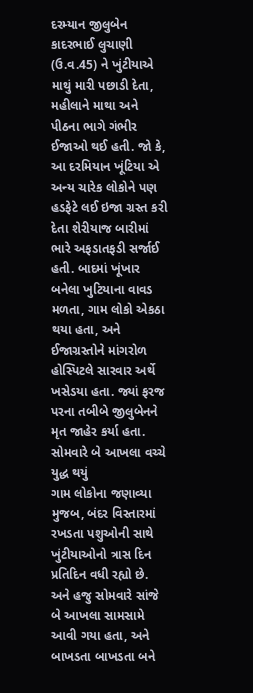દરમ્યાન જીલુબેન કાદરભાઈ લુચાણી (ઉ.વ.45) ને ખુંટીયાએ માથું મારી પછાડી દેતા, મહીલાને માથા અને પીઠના ભાગે ગંભીર ઈજાઓ થઈ હતી. જો કે, આ દરમિયાન ખૂંટિયા એ અન્ય ચારેક લોકોને પણ હડફેટે લઈ ઇજા ગ્રસ્ત કરી દેતા શેરીયાજ બારીમાં ભારે અફડાતફડી સર્જાઈ હતી. બાદમાં ખૂંખાર બનેલા ખુટિયાના વાવડ મળતા, ગામ લોકો એકઠા થયા હતા, અને ઈજાગ્રસ્તોને માંગરોળ હોસ્પિટલે સારવાર અર્થે ખસેડયા હતા. જ્યાં ફરજ પરના તબીબે જીલુબેનને મૃત જાહેર કર્યા હતા.
સોમવારે બે આખલા વચ્ચે યુદ્ધ થયું
ગામ લોકોના જણાવ્યા મુજબ, બંદર વિસ્તારમાં રખડતા પશુઓની સાથે ખુંટીયાઓનો ત્રાસ દિન પ્રતિદિન વધી રહ્યો છે. અને હજુ સોમવારે સાંજે બે આખલા સામસામે આવી ગયા હતા, અને બાખડતા બાખડતા બને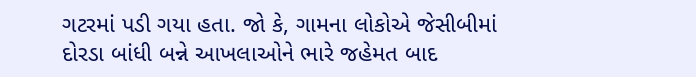ગટરમાં પડી ગયા હતા. જો કે, ગામના લોકોએ જેસીબીમાં દોરડા બાંધી બન્ને આખલાઓને ભારે જહેમત બાદ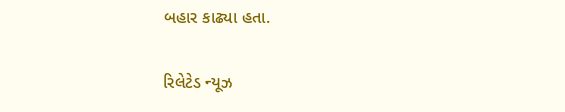બહાર કાઢ્યા હતા.

રિલેટેડ ન્યૂઝ